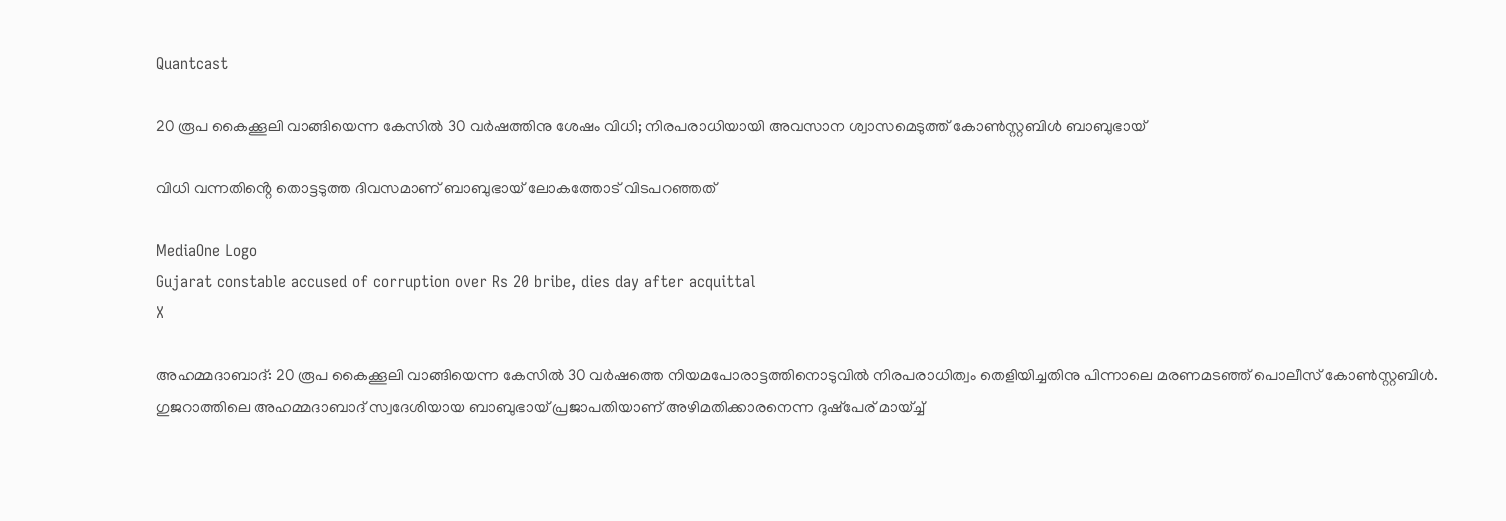Quantcast

20 രൂപ കൈക്കൂലി വാങ്ങിയെന്ന കേസില്‍ 30 വര്‍ഷത്തിനു ശേഷം വിധി; നിരപരാധിയായി അവസാന ശ്വാസമെടുത്ത് കോണ്‍സ്റ്റബിള്‍ ബാബുഭായ്

വിധി വന്നതിൻ്റെ തൊട്ടടുത്ത ദിവസമാണ് ബാബുഭായ് ലോകത്തോട് വിടപറഞ്ഞത്

MediaOne Logo
Gujarat constable accused of corruption over Rs 20 bribe, dies day after acquittal
X

അഹമ്മദാബാദ്: 20 രൂപ കൈക്കൂലി വാങ്ങിയെന്ന കേസില്‍ 30 വര്‍ഷത്തെ നിയമപോരാട്ടത്തിനൊടുവില്‍ നിരപരാധിത്വം തെളിയിച്ചതിനു പിന്നാലെ മരണമടഞ്ഞ് പൊലീസ് കോണ്‍സ്റ്റബിള്‍. ഗുജറാത്തിലെ അഹമ്മദാബാദ് സ്വദേശിയായ ബാബുഭായ് പ്രജാപതിയാണ് അഴിമതിക്കാരനെന്ന ദുഷ്‌പേര് മായ്ച്ച്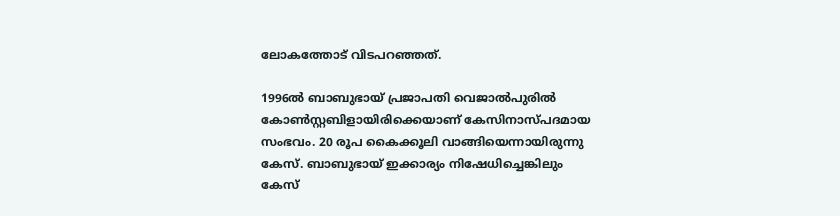ലോകത്തോട് വിടപറഞ്ഞത്.

1996ല്‍ ബാബുഭായ് പ്രജാപതി വെജാല്‍പുരില്‍ കോണ്‍സ്റ്റബിളായിരിക്കെയാണ് കേസിനാസ്പദമായ സംഭവം. 20 രൂപ കൈക്കൂലി വാങ്ങിയെന്നായിരുന്നു കേസ്. ബാബുഭായ് ഇക്കാര്യം നിഷേധിച്ചെങ്കിലും കേസ്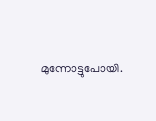മുന്നോട്ടുപോയി.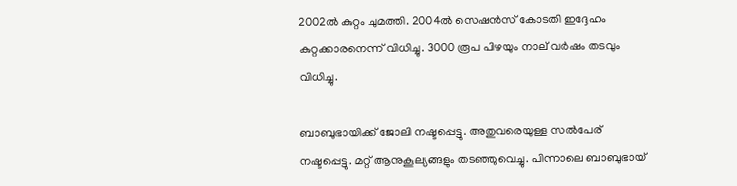2002ല്‍ കുറ്റം ചുമത്തി. 2004ല്‍ സെഷന്‍സ് കോടതി ഇദ്ദേഹം കുറ്റക്കാരനെന്ന് വിധിച്ചു. 3000 രൂപ പിഴയും നാല് വര്‍ഷം തടവും വിധിച്ചു.

ബാബുഭായിക്ക് ജോലി നഷ്ടപ്പെട്ടു. അതുവരെയുള്ള സല്‍പേര് നഷ്ടപ്പെട്ടു. മറ്റ് ആനുകൂല്യങ്ങളും തടഞ്ഞുവെച്ചു. പിന്നാലെ ബാബുഭായ്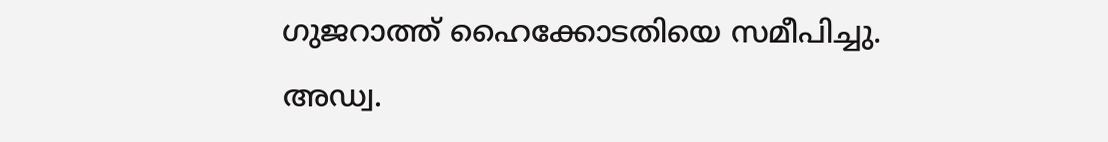ഗുജറാത്ത് ഹൈക്കോടതിയെ സമീപിച്ചു. അഡ്വ.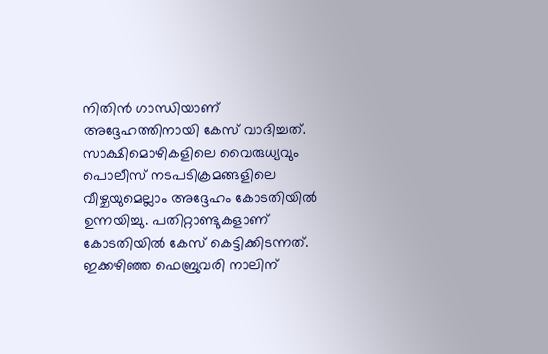നിതിന്‍ ഗാന്ധിയാണ് അദ്ദേഹത്തിനായി കേസ് വാദിച്ചത്. സാക്ഷിമൊഴികളിലെ വൈരുധ്യവും പൊലീസ് നടപടിക്രമങ്ങളിലെ വീഴ്ചയുമെല്ലാം അദ്ദേഹം കോടതിയില്‍ ഉന്നയിച്ചു. പതിറ്റാണ്ടുകളാണ് കോടതിയില്‍ കേസ് കെട്ടിക്കിടന്നത്. ഇക്കഴിഞ്ഞ ഫെബ്രുവരി നാലിന്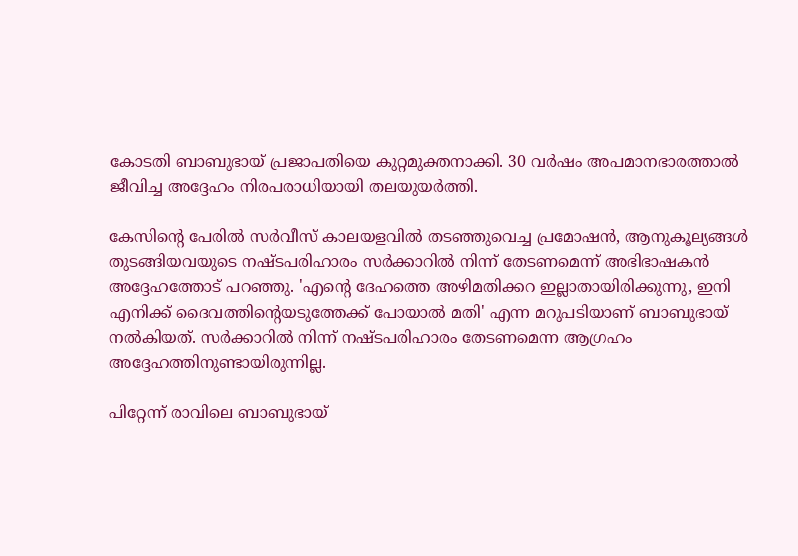കോടതി ബാബുഭായ് പ്രജാപതിയെ കുറ്റമുക്തനാക്കി. 30 വര്‍ഷം അപമാനഭാരത്താല്‍ ജീവിച്ച അദ്ദേഹം നിരപരാധിയായി തലയുയര്‍ത്തി.

കേസിന്റെ പേരില്‍ സര്‍വീസ് കാലയളവില്‍ തടഞ്ഞുവെച്ച പ്രമോഷന്‍, ആനുകൂല്യങ്ങള്‍ തുടങ്ങിയവയുടെ നഷ്ടപരിഹാരം സര്‍ക്കാറില്‍ നിന്ന് തേടണമെന്ന് അഭിഭാഷകന്‍ അദ്ദേഹത്തോട് പറഞ്ഞു. 'എന്റെ ദേഹത്തെ അഴിമതിക്കറ ഇല്ലാതായിരിക്കുന്നു, ഇനി എനിക്ക് ദൈവത്തിന്റെയടുത്തേക്ക് പോയാല്‍ മതി' എന്ന മറുപടിയാണ് ബാബുഭായ് നല്‍കിയത്. സര്‍ക്കാറില്‍ നിന്ന് നഷ്ടപരിഹാരം തേടണമെന്ന ആഗ്രഹം അദ്ദേഹത്തിനുണ്ടായിരുന്നില്ല.

പിറ്റേന്ന് രാവിലെ ബാബുഭായ്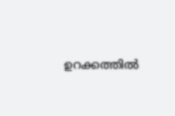ഉറക്കത്തില്‍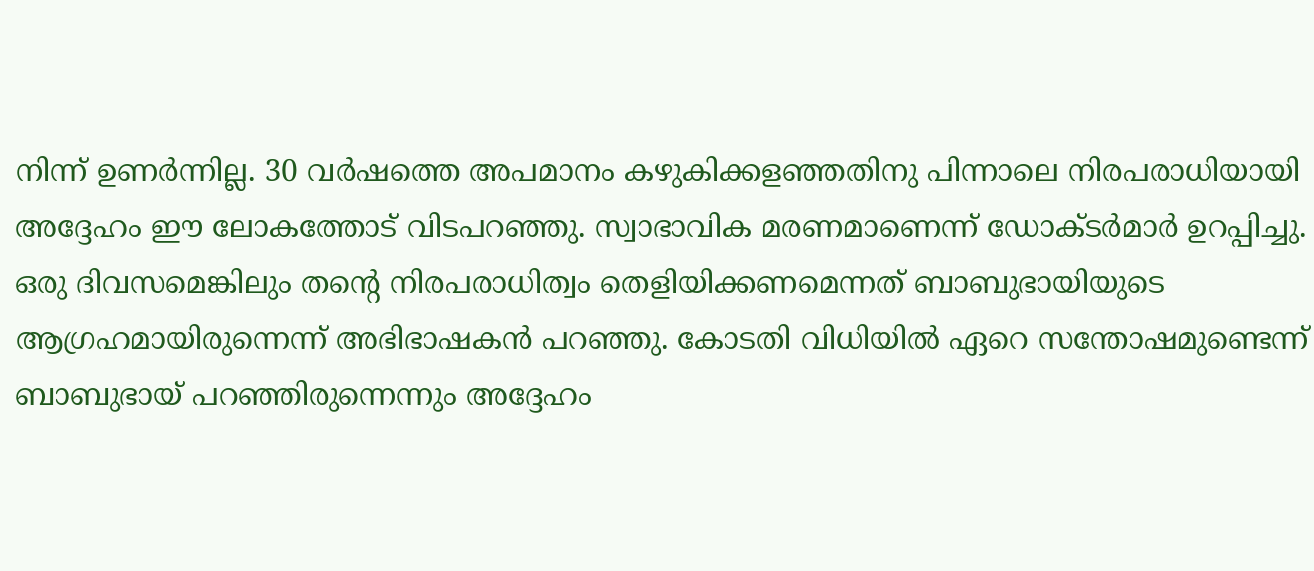നിന്ന് ഉണര്‍ന്നില്ല. 30 വര്‍ഷത്തെ അപമാനം കഴുകിക്കളഞ്ഞതിനു പിന്നാലെ നിരപരാധിയായി അദ്ദേഹം ഈ ലോകത്തോട് വിടപറഞ്ഞു. സ്വാഭാവിക മരണമാണെന്ന് ഡോക്ടര്‍മാര്‍ ഉറപ്പിച്ചു. ഒരു ദിവസമെങ്കിലും തന്റെ നിരപരാധിത്വം തെളിയിക്കണമെന്നത് ബാബുഭായിയുടെ ആഗ്രഹമായിരുന്നെന്ന് അഭിഭാഷകന്‍ പറഞ്ഞു. കോടതി വിധിയില്‍ ഏറെ സന്തോഷമുണ്ടെന്ന് ബാബുഭായ് പറഞ്ഞിരുന്നെന്നും അദ്ദേഹം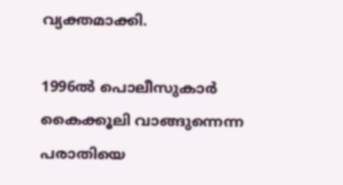വ്യക്തമാക്കി.

1996ല്‍ പൊലീസുകാര്‍ കൈക്കൂലി വാങ്ങുന്നെന്ന പരാതിയെ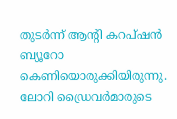തുടര്‍ന്ന് ആന്റി കറപ്ഷന്‍ ബ്യൂറോ കെണിയൊരുക്കിയിരുന്നു. ലോറി ഡ്രൈവര്‍മാരുടെ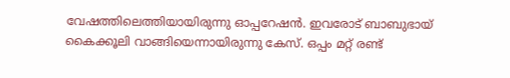വേഷത്തിലെത്തിയായിരുന്നു ഓപ്പറേഷന്‍. ഇവരോട് ബാബുഭായ് കൈക്കൂലി വാങ്ങിയെന്നായിരുന്നു കേസ്. ഒപ്പം മറ്റ് രണ്ട്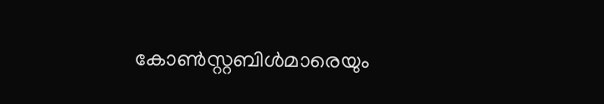കോണ്‍സ്റ്റബിള്‍മാരെയും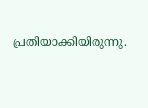പ്രതിയാക്കിയിരുന്നു.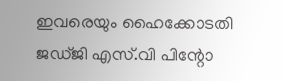ഇവരെയും ഹൈക്കോടതി ജഡ്ജി എസ്.വി പിന്റോ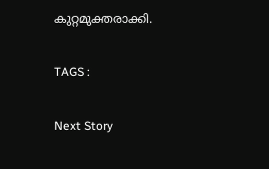കുറ്റമുക്തരാക്കി.

TAGS :

Next Story